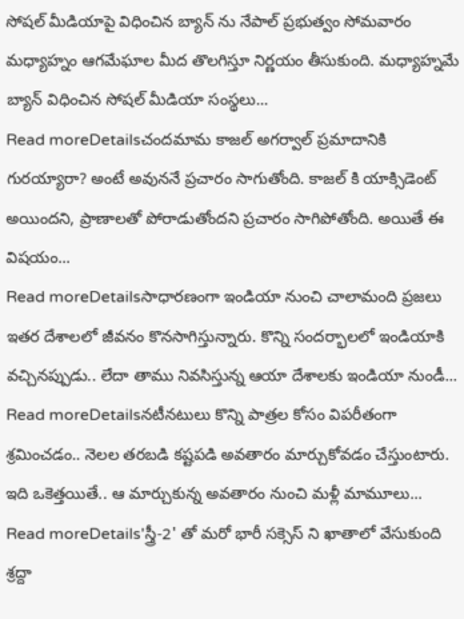సోషల్ మీడియాపై విధించిన బ్యాన్ ను నేపాల్ ప్రభుత్వం సోమవారం మధ్యాహ్నం ఆగమేఘాల మీద తొలగిస్తూ నిర్ణయం తీసుకుంది. మధ్యాహ్నమే బ్యాన్ విధించిన సోషల్ మీడియా సంస్థలు...
Read moreDetailsచందమామ కాజల్ అగర్వాల్ ప్రమాదానికి గురయ్యారా? అంటే అవుననే ప్రచారం సాగుతోంది. కాజల్ కి యాక్సిడెంట్ అయిందని, ప్రాణాలతో పోరాడుతోందని ప్రచారం సాగిపోతోంది. అయితే ఈ విషయం...
Read moreDetailsసాధారణంగా ఇండియా నుంచి చాలామంది ప్రజలు ఇతర దేశాలలో జీవనం కొనసాగిస్తున్నారు. కొన్ని సందర్భాలలో ఇండియాకి వచ్చినప్పుడు.. లేదా తాము నివసిస్తున్న ఆయా దేశాలకు ఇండియా నుండీ...
Read moreDetailsనటీనటులు కొన్ని పాత్రల కోసం విపరీతంగా శ్రమించడం.. నెలల తరబడి కష్టపడి అవతారం మార్చుకోవడం చేస్తుంటారు. ఇది ఒకెత్తయితే.. ఆ మార్చుకున్న అవతారం నుంచి మళ్లీ మామూలు...
Read moreDetails'స్త్రీ-2' తో మరో భారీ సక్సెస్ ని ఖాతాలో వేసుకుంది శ్రద్దా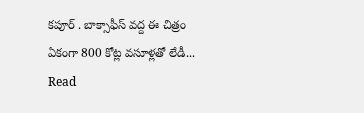కపూర్ . బాక్సాఫీస్ వద్ద ఈ చిత్రం ఏకంగా 800 కోట్ల వసూళ్లతో లేడీ...
Read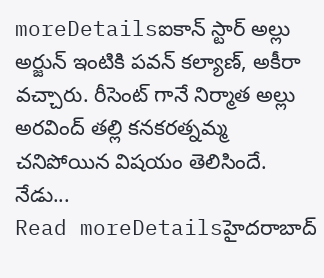moreDetailsఐకాన్ స్టార్ అల్లు అర్జున్ ఇంటికి పవన్ కల్యాణ్, అకీరా వచ్చారు. రీసెంట్ గానే నిర్మాత అల్లు అరవింద్ తల్లి కనకరత్నమ్మ చనిపోయిన విషయం తెలిసిందే. నేడు...
Read moreDetailsహైదరాబాద్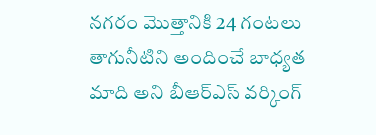నగరం మొత్తానికి 24 గంటలు తాగునీటిని అందించే బాధ్యత మాది అని బీఆర్ఎస్ వర్కింగ్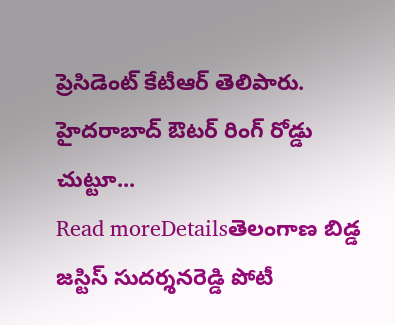ప్రెసిడెంట్ కేటీఆర్ తెలిపారు. హైదరాబాద్ ఔటర్ రింగ్ రోడ్డు చుట్టూ...
Read moreDetailsతెలంగాణ బిడ్డ జస్టిస్ సుదర్శనరెడ్డి పోటీ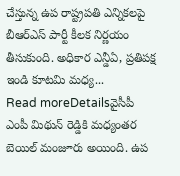చేస్తున్న ఉప రాష్ట్రపతి ఎన్నికలపై బీఆర్ఎస్ పార్టీ కీలక నిర్ణయం తీసుకుంది. అధికార ఎన్డీఏ, ప్రతిపక్ష ఇండి కూటమి మధ్య...
Read moreDetailsవైసీపీ ఎంపీ మిథున్ రెడ్డికి మధ్యంతర బెయిల్ మంజూరు అయింది. ఉప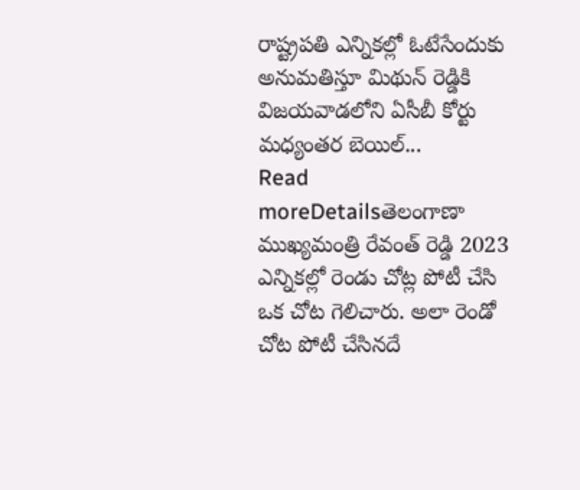రాష్ట్రపతి ఎన్నికల్లో ఓటేసేందుకు అనుమతిస్తూ మిథున్ రెడ్డికి విజయవాడలోని ఏసీబీ కోర్టు మధ్యంతర బెయిల్...
Read moreDetailsతెలంగాణా ముఖ్యమంత్రి రేవంత్ రెడ్డి 2023 ఎన్నికల్లో రెండు చోట్ల పోటీ చేసి ఒక చోట గెలిచారు. అలా రెండో చోట పోటీ చేసినదే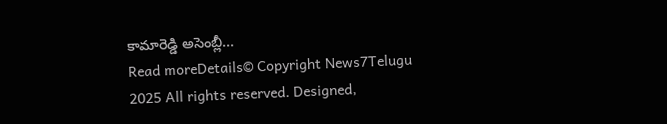కామారెడ్డి అసెంబ్లీ...
Read moreDetails© Copyright News7Telugu 2025 All rights reserved. Designed,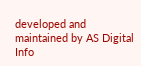developed and maintained by AS Digital Info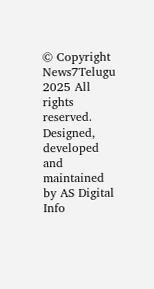© Copyright News7Telugu 2025 All rights reserved. Designed, developed and maintained by AS Digital Info